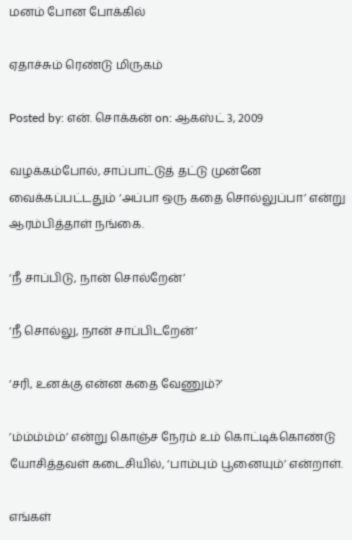மனம் போன போக்கில்

ஏதாச்சும் ரெண்டு மிருகம்

Posted by: என். சொக்கன் on: ஆகஸ்ட் 3, 2009

வழக்கம்போல், சாப்பாட்டுத் தட்டு முன்னே வைக்கப்பட்டதும் ‘அப்பா ஒரு கதை சொல்லுப்பா’ என்று ஆரம்பித்தாள் நங்கை.

‘நீ சாப்பிடு, நான் சொல்றேன்’

‘நீ சொல்லு, நான் சாப்பிடறேன்’

‘சரி, உனக்கு என்ன கதை வேணும்?’

’ம்ம்ம்ம்ம்’ என்று கொஞ்ச நேரம் உம் கொட்டிக்கொண்டு யோசித்தவள் கடைசியில், ‘பாம்பும் பூனையும்’ என்றாள்.

எங்கள்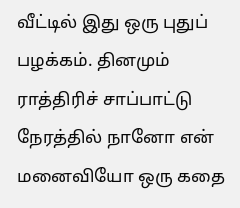வீட்டில் இது ஒரு புதுப் பழக்கம். தினமும் ராத்திரிச் சாப்பாட்டு நேரத்தில் நானோ என் மனைவியோ ஒரு கதை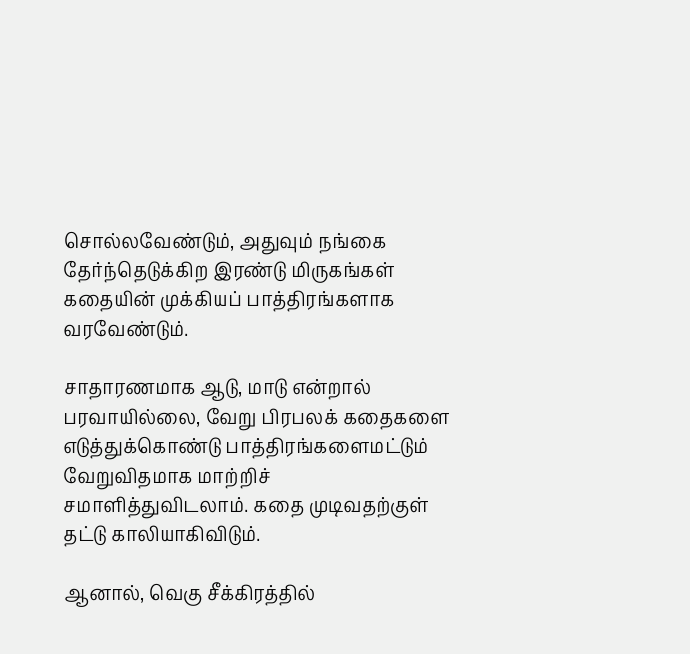சொல்லவேண்டும், அதுவும் நங்கை தேர்ந்தெடுக்கிற இரண்டு மிருகங்கள் கதையின் முக்கியப் பாத்திரங்களாக வரவேண்டும்.

சாதாரணமாக ஆடு, மாடு என்றால் பரவாயில்லை, வேறு பிரபலக் கதைகளை எடுத்துக்கொண்டு பாத்திரங்களைமட்டும் வேறுவிதமாக மாற்றிச் சமாளித்துவிடலாம். கதை முடிவதற்குள் தட்டு காலியாகிவிடும்.

ஆனால், வெகு சீக்கிரத்தில்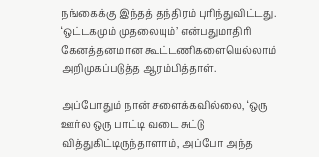நங்கைக்கு இந்தத் தந்திரம் புரிந்துவிட்டது. ‘ஒட்டகமும் முதலையும்’ என்பதுமாதிரி கேனத்தனமான கூட்டணிகளையெல்லாம் அறிமுகப்படுத்த ஆரம்பித்தாள்.

அப்போதும் நான் சளைக்கவில்லை, ‘ஒரு ஊர்ல ஒரு பாட்டி வடை சுட்டு வித்துகிட்டிருந்தாளாம், அப்போ அந்த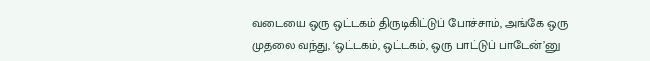வடையை ஒரு ஒட்டகம் திருடிகிட்டுப் போச்சாம், அங்கே ஒரு முதலை வந்து, ‘ஒட்டகம், ஒட்டகம், ஒரு பாட்டுப் பாடேன்’னு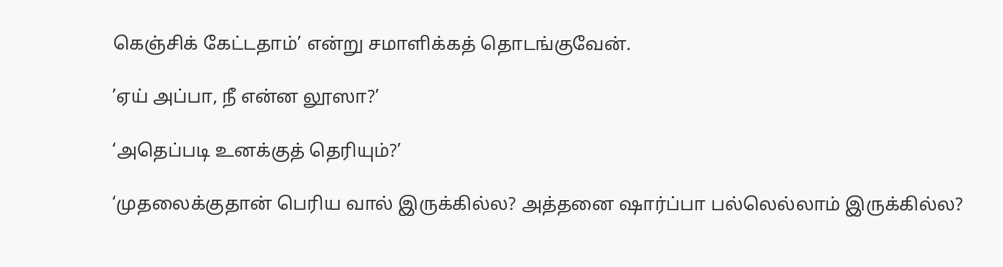கெஞ்சிக் கேட்டதாம்’ என்று சமாளிக்கத் தொடங்குவேன்.

’ஏய் அப்பா, நீ என்ன லூஸா?’

‘அதெப்படி உனக்குத் தெரியும்?’

‘முதலைக்குதான் பெரிய வால் இருக்கில்ல? அத்தனை ஷார்ப்பா பல்லெல்லாம் இருக்கில்ல?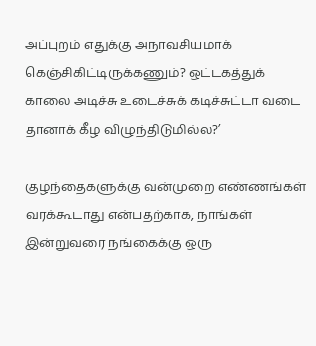அப்புறம் எதுக்கு அநாவசியமாக் கெஞ்சிகிட்டிருக்கணும்? ஒட்டகத்துக் காலை அடிச்சு உடைச்சுக் கடிச்சுட்டா வடை தானாக் கீழ விழுந்திடுமில்ல?’

குழந்தைகளுக்கு வன்முறை எண்ணங்கள் வரக்கூடாது என்பதற்காக, நாங்கள் இன்றுவரை நங்கைக்கு ஒரு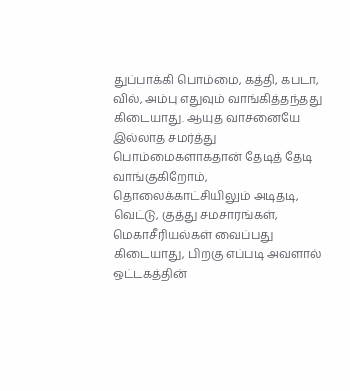துப்பாக்கி பொம்மை, கத்தி, கபடா, வில், அம்பு எதுவும் வாங்கித்தந்தது கிடையாது. ஆயுத வாசனையே இல்லாத சமர்த்து பொம்மைகளாகதான் தேடித் தேடி வாங்குகிறோம், தொலைக்காட்சியிலும் அடிதடி, வெட்டு, குத்து சமசாரங்கள், மெகாசீரியல்கள் வைப்பது கிடையாது, பிறகு எப்படி அவளால் ஒட்டகத்தின்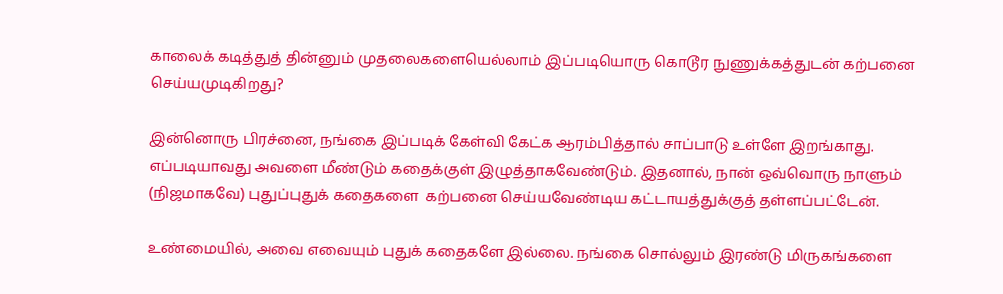காலைக் கடித்துத் தின்னும் முதலைகளையெல்லாம் இப்படியொரு கொடூர நுணுக்கத்துடன் கற்பனை செய்யமுடிகிறது?

இன்னொரு பிரச்னை, நங்கை இப்படிக் கேள்வி கேட்க ஆரம்பித்தால் சாப்பாடு உள்ளே இறங்காது. எப்படியாவது அவளை மீண்டும் கதைக்குள் இழுத்தாகவேண்டும். இதனால், நான் ஒவ்வொரு நாளும் (நிஜமாகவே) புதுப்புதுக் கதைகளை  கற்பனை செய்யவேண்டிய கட்டாயத்துக்குத் தள்ளப்பட்டேன்.

உண்மையில், அவை எவையும் புதுக் கதைகளே இல்லை. நங்கை சொல்லும் இரண்டு மிருகங்களை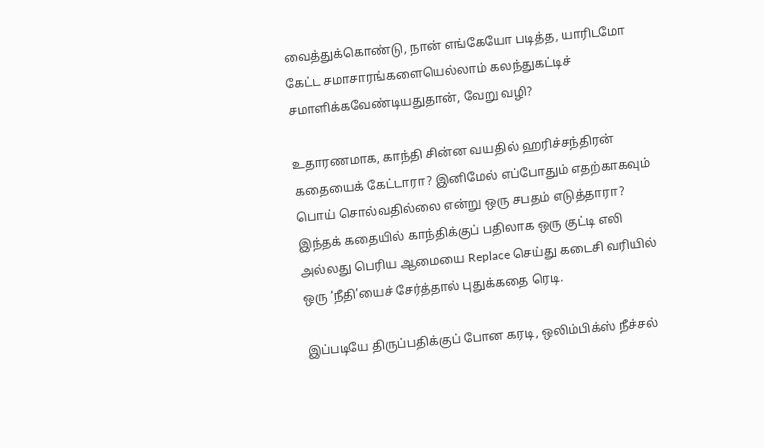வைத்துக்கொண்டு, நான் எங்கேயோ படித்த, யாரிடமோ கேட்ட சமாசாரங்களையெல்லாம் கலந்துகட்டிச் சமாளிக்கவேண்டியதுதான், வேறு வழி?

உதாரணமாக, காந்தி சின்ன வயதில் ஹரிச்சந்திரன் கதையைக் கேட்டாரா? இனிமேல் எப்போதும் எதற்காகவும் பொய் சொல்வதில்லை என்று ஒரு சபதம் எடுத்தாரா? இந்தக் கதையில் காந்திக்குப் பதிலாக ஒரு குட்டி எலி அல்லது பெரிய ஆமையை Replace செய்து கடைசி வரியில் ஒரு ‘நீதி’யைச் சேர்த்தால் புதுக்கதை ரெடி.

இப்படியே திருப்பதிக்குப் போன கரடி, ஒலிம்பிக்ஸ் நீச்சல்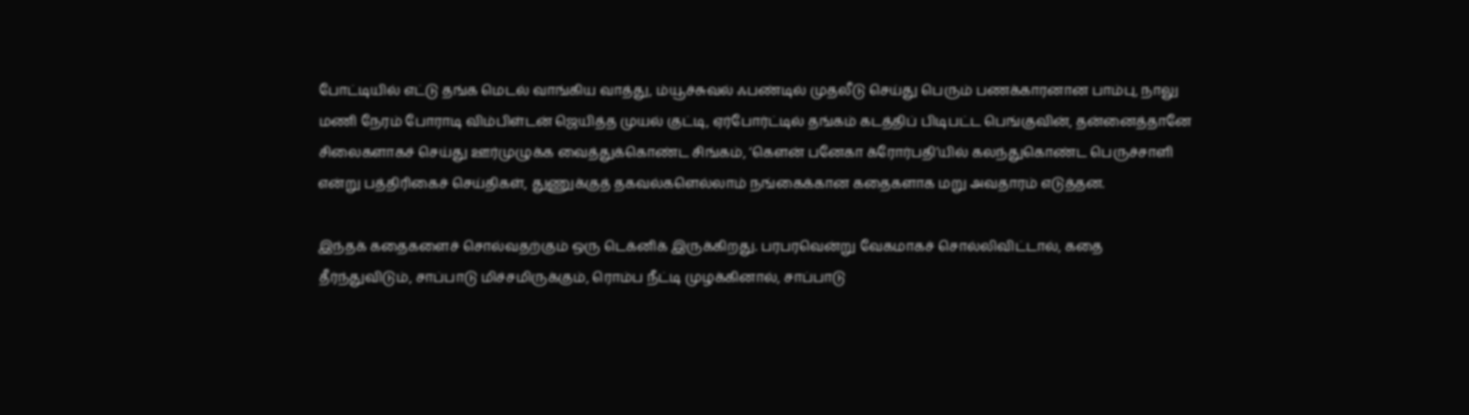போட்டியில் எட்டு தங்க மெடல் வாங்கிய வாத்து, ம்யூச்சுவல் ஃபண்டில் முதலீடு செய்து பெரும் பணக்காரனான பாம்பு, நாலு மணி நேரம் போராடி விம்பிள்டன் ஜெயித்த முயல் குட்டி, ஏர்போர்ட்டில் தங்கம் கடத்திப் பிடிபட்ட பெங்குவின், தன்னைத்தானே சிலைகளாகச் செய்து ஊர்முழுக்க வைத்துக்கொண்ட சிங்கம், ‘கௌன் பனேகா க்ரோர்பதி’யில் கலந்துகொண்ட பெருச்சாளி என்று பத்திரிகைச் செய்திகள், துணுக்குத் தகவல்களெல்லாம் நங்கைக்கான கதைகளாக மறு அவதாரம் எடுத்தன.

இந்தக் கதைகளைச் சொல்வதற்கும் ஒரு டெக்னிக் இருக்கிறது. பரபரவென்று வேகமாகச் சொல்லிவிட்டால், கதை தீர்ந்துவிடும், சாப்பாடு மிச்சமிருக்கும், ரொம்ப நீட்டி முழக்கினால், சாப்பாடு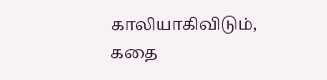காலியாகிவிடும், கதை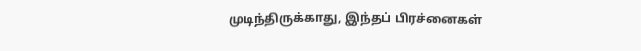முடிந்திருக்காது, இந்தப் பிரச்னைகள்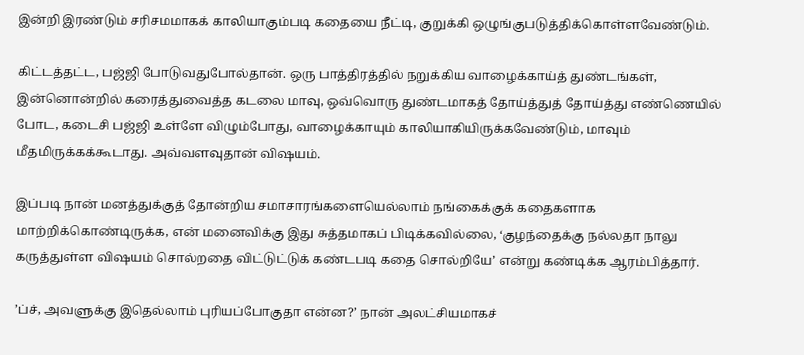இன்றி இரண்டும் சரிசமமாகக் காலியாகும்படி கதையை நீட்டி, குறுக்கி ஒழுங்குபடுத்திக்கொள்ளவேண்டும்.

கிட்டத்தட்ட, பஜ்ஜி போடுவதுபோல்தான். ஒரு பாத்திரத்தில் நறுக்கிய வாழைக்காய்த் துண்டங்கள், இன்னொன்றில் கரைத்துவைத்த கடலை மாவு, ஒவ்வொரு துண்டமாகத் தோய்த்துத் தோய்த்து எண்ணெயில் போட, கடைசி பஜ்ஜி உள்ளே விழும்போது, வாழைக்காயும் காலியாகியிருக்கவேண்டும், மாவும் மீதமிருக்கக்கூடாது. அவ்வளவுதான் விஷயம்.

இப்படி நான் மனத்துக்குத் தோன்றிய சமாசாரங்களையெல்லாம் நங்கைக்குக் கதைகளாக மாற்றிக்கொண்டிருக்க, என் மனைவிக்கு இது சுத்தமாகப் பிடிக்கவில்லை, ‘குழந்தைக்கு நல்லதா நாலு கருத்துள்ள விஷயம் சொல்றதை விட்டுட்டுக் கண்டபடி கதை சொல்றியே’ என்று கண்டிக்க ஆரம்பித்தார்.

’ப்ச், அவளுக்கு இதெல்லாம் புரியப்போகுதா என்ன?’ நான் அலட்சியமாகச்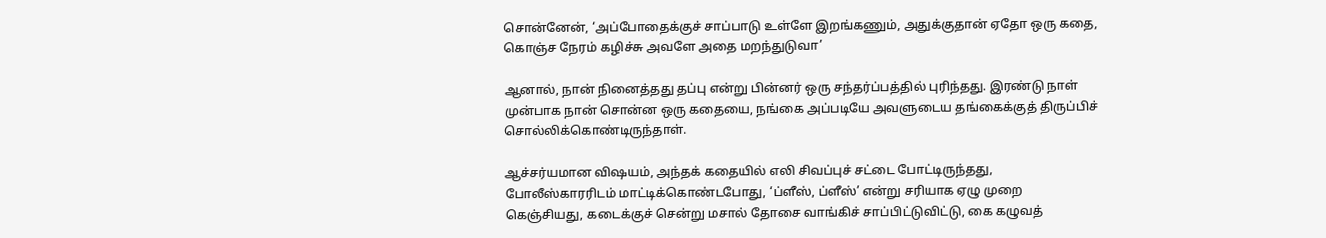சொன்னேன், ‘அப்போதைக்குச் சாப்பாடு உள்ளே இறங்கணும், அதுக்குதான் ஏதோ ஒரு கதை, கொஞ்ச நேரம் கழிச்சு அவளே அதை மறந்துடுவா’

ஆனால், நான் நினைத்தது தப்பு என்று பின்னர் ஒரு சந்தர்ப்பத்தில் புரிந்தது. இரண்டு நாள் முன்பாக நான் சொன்ன ஒரு கதையை, நங்கை அப்படியே அவளுடைய தங்கைக்குத் திருப்பிச் சொல்லிக்கொண்டிருந்தாள்.

ஆச்சர்யமான விஷயம், அந்தக் கதையில் எலி சிவப்புச் சட்டை போட்டிருந்தது, போலீஸ்காரரிடம் மாட்டிக்கொண்டபோது, ‘ப்ளீஸ், ப்ளீஸ்’ என்று சரியாக ஏழு முறை கெஞ்சியது, கடைக்குச் சென்று மசால் தோசை வாங்கிச் சாப்பிட்டுவிட்டு, கை கழுவத்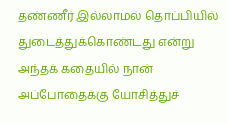தண்ணீர் இல்லாமல் தொப்பியில் துடைத்துக்கொண்டது என்று அந்தக் கதையில் நான் அப்போதைக்கு யோசித்துச்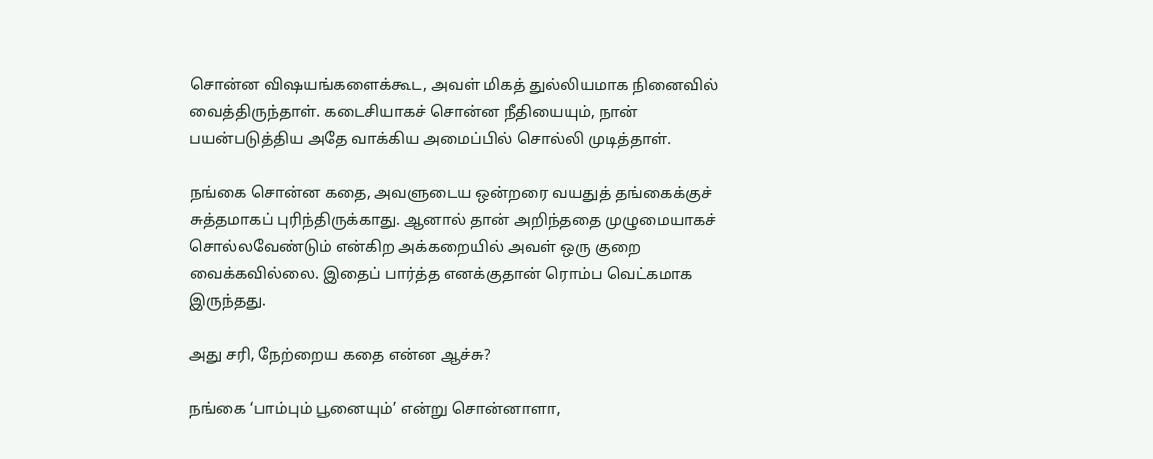சொன்ன விஷயங்களைக்கூட, அவள் மிகத் துல்லியமாக நினைவில் வைத்திருந்தாள். கடைசியாகச் சொன்ன நீதியையும், நான் பயன்படுத்திய அதே வாக்கிய அமைப்பில் சொல்லி முடித்தாள்.

நங்கை சொன்ன கதை, அவளுடைய ஒன்றரை வயதுத் தங்கைக்குச் சுத்தமாகப் புரிந்திருக்காது. ஆனால் தான் அறிந்ததை முழுமையாகச் சொல்லவேண்டும் என்கிற அக்கறையில் அவள் ஒரு குறை வைக்கவில்லை. இதைப் பார்த்த எனக்குதான் ரொம்ப வெட்கமாக இருந்தது.

அது சரி, நேற்றைய கதை என்ன ஆச்சு?

நங்கை ‘பாம்பும் பூனையும்’ என்று சொன்னாளா,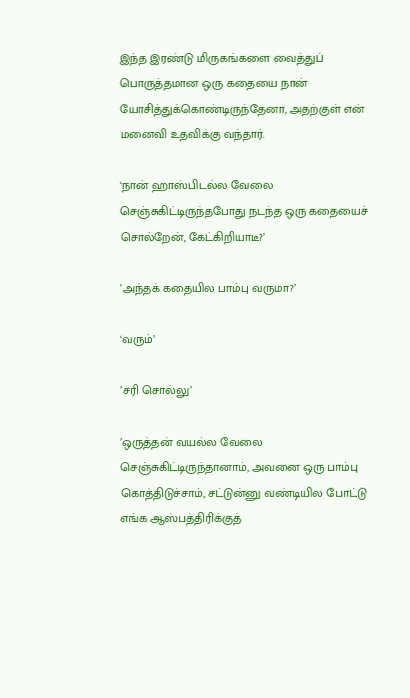இந்த இரண்டு மிருகங்களை வைத்துப் பொருத்தமான ஒரு கதையை நான் யோசித்துக்கொண்டிருந்தேனா, அதற்குள் என் மனைவி உதவிக்கு வந்தார்.

‘நான் ஹாஸ்பிடல்ல வேலை செஞ்சுகிட்டிருந்தபோது நடந்த ஒரு கதையைச் சொல்றேன், கேட்கிறியாடீ?’

’அந்தக் கதையில பாம்பு வருமா?’

‘வரும்’

’சரி சொல்லு’

’ஒருத்தன் வயல்ல வேலை செஞ்சுகிட்டிருந்தானாம், அவனை ஒரு பாம்பு கொத்திடுச்சாம், சட்டுன்னு வண்டியில போட்டு எங்க ஆஸ்பத்திரிக்குத்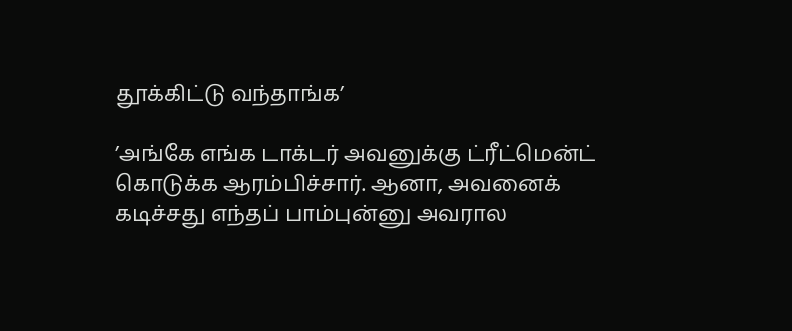தூக்கிட்டு வந்தாங்க’

’அங்கே எங்க டாக்டர் அவனுக்கு ட்ரீட்மென்ட் கொடுக்க ஆரம்பிச்சார். ஆனா, அவனைக் கடிச்சது எந்தப் பாம்புன்னு அவரால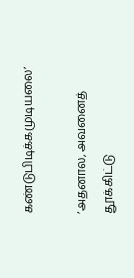கண்டுபிடிக்கமுடியலை’

’அதனால, அவனைத் தூக்கிட்டு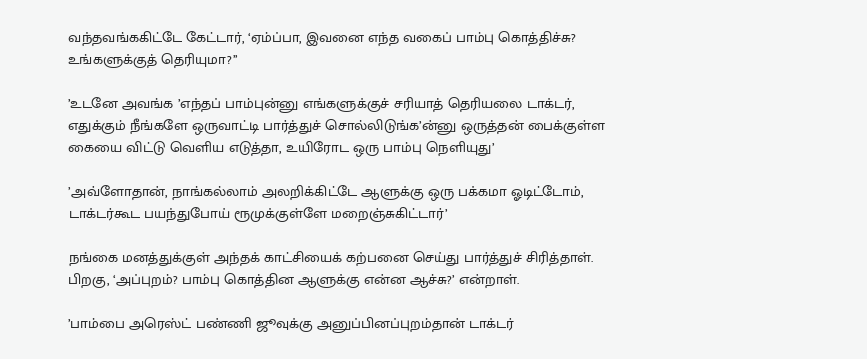வந்தவங்ககிட்டே கேட்டார், ‘ஏம்ப்பா, இவனை எந்த வகைப் பாம்பு கொத்திச்சு? உங்களுக்குத் தெரியுமா?’’

’உடனே அவங்க ’எந்தப் பாம்புன்னு எங்களுக்குச் சரியாத் தெரியலை டாக்டர், எதுக்கும் நீங்களே ஒருவாட்டி பார்த்துச் சொல்லிடுங்க’ன்னு ஒருத்தன் பைக்குள்ள கையை விட்டு வெளிய எடுத்தா, உயிரோட ஒரு பாம்பு நெளியுது’

’அவ்ளோதான், நாங்கல்லாம் அலறிக்கிட்டே ஆளுக்கு ஒரு பக்கமா ஓடிட்டோம், டாக்டர்கூட பயந்துபோய் ரூமுக்குள்ளே மறைஞ்சுகிட்டார்’

நங்கை மனத்துக்குள் அந்தக் காட்சியைக் கற்பனை செய்து பார்த்துச் சிரித்தாள். பிறகு, ‘அப்புறம்? பாம்பு கொத்தின ஆளுக்கு என்ன ஆச்சு?’ என்றாள்.

’பாம்பை அரெஸ்ட் பண்ணி ஜூவுக்கு அனுப்பினப்புறம்தான் டாக்டர்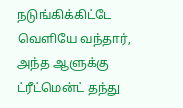நடுங்கிக்கிட்டே வெளியே வந்தார், அந்த ஆளுக்கு ட்ரீட்மென்ட் தந்து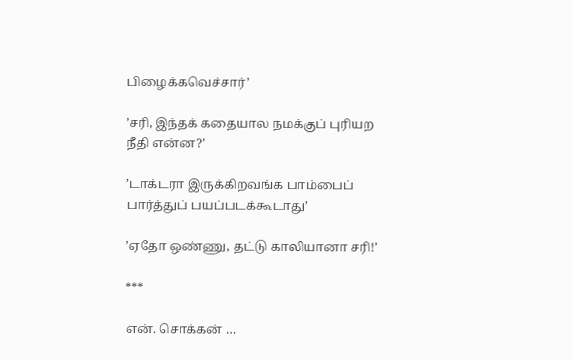பிழைக்கவெச்சார்’

’சரி, இந்தக் கதையால நமக்குப் புரியற நீதி என்ன?’

’டாக்டரா இருக்கிறவங்க பாம்பைப் பார்த்துப் பயப்படக்கூடாது’

’ஏதோ ஒண்ணு, தட்டு காலியானா சரி!’

***

என். சொக்கன் …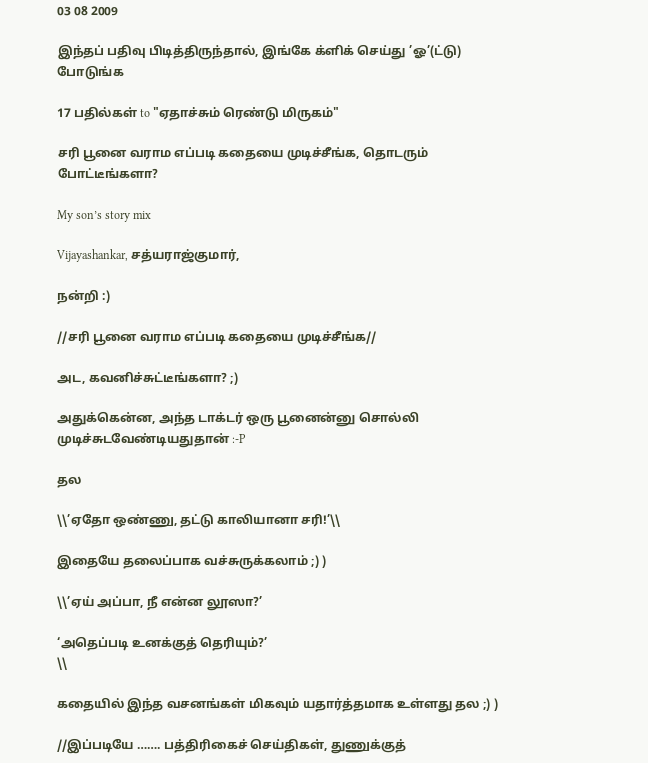03 08 2009

இந்தப் பதிவு பிடித்திருந்தால், இங்கே க்ளிக் செய்து ’ஓ’(ட்டு) போடுங்க

17 பதில்கள் to "ஏதாச்சும் ரெண்டு மிருகம்"

சரி பூனை வராம எப்படி கதையை முடிச்சீங்க, தொடரும் போட்டீங்களா?

My son’s story mix

Vijayashankar, சத்யராஜ்குமார்,

நன்றி :)

//சரி பூனை வராம எப்படி கதையை முடிச்சீங்க//

அட, கவனிச்சுட்டீங்களா? ;)

அதுக்கென்ன, அந்த டாக்டர் ஒரு பூனைன்னு சொல்லி முடிச்சுடவேண்டியதுதான் :-P

தல

\\’ஏதோ ஒண்ணு, தட்டு காலியானா சரி!’\\

இதையே தலைப்பாக வச்சுருக்கலாம் ;) )

\\’ஏய் அப்பா, நீ என்ன லூஸா?’

‘அதெப்படி உனக்குத் தெரியும்?’
\\

கதையில் இந்த வசனங்கள் மிகவும் யதார்த்தமாக உள்ளது தல ;) )

//இப்படியே ……. பத்திரிகைச் செய்திகள், துணுக்குத்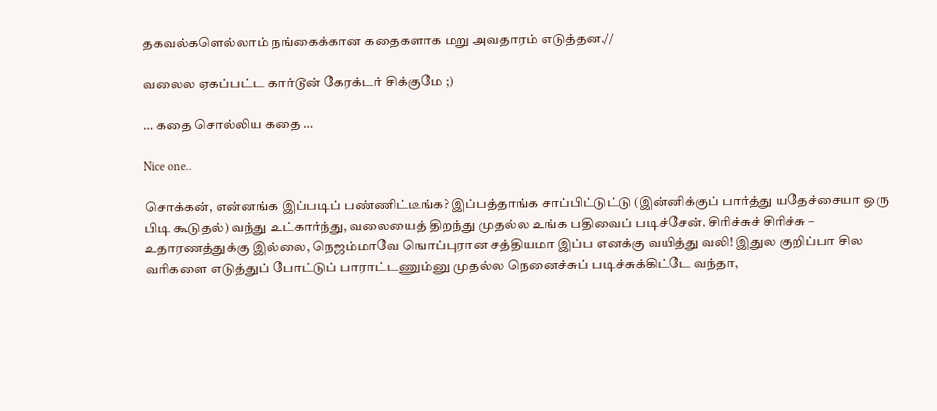தகவல்களெல்லாம் நங்கைக்கான கதைகளாக மறு அவதாரம் எடுத்தன.//

வலைல ஏகப்பட்ட கார்டூன் கேரக்டர் சிக்குமே ;)

… கதை சொல்லிய கதை …

Nice one..

சொக்கன், என்னங்க இப்படிப் பண்ணிட்டீங்க? இப்பத்தாங்க சாப்பிட்டுட்டு (இன்னிக்குப் பார்த்து யதேச்சையா ஒரு பிடி கூடுதல்) வந்து உட்கார்ந்து, வலையைத் திறந்து முதல்ல உங்க பதிவைப் படிச்சேன். சிரிச்சுச் சிரிச்சு – உதாரணத்துக்கு இல்லை, நெஜம்மாவே ஙொப்புரான சத்தியமா இப்ப எனக்கு வயித்து வலி! இதுல குறிப்பா சில வரிகளை எடுத்துப் போட்டுப் பாராட்டணும்னு முதல்ல நெனைச்சுப் படிச்சுக்கிட்டே வந்தா,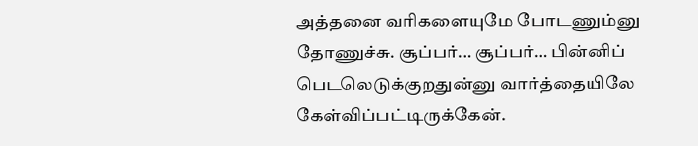அத்தனை வரிகளையுமே போடணும்னு தோணுச்சு. சூப்பர்… சூப்பர்… பின்னிப் பெடலெடுக்குறதுன்னு வார்த்தையிலே கேள்விப்பட்டிருக்கேன்.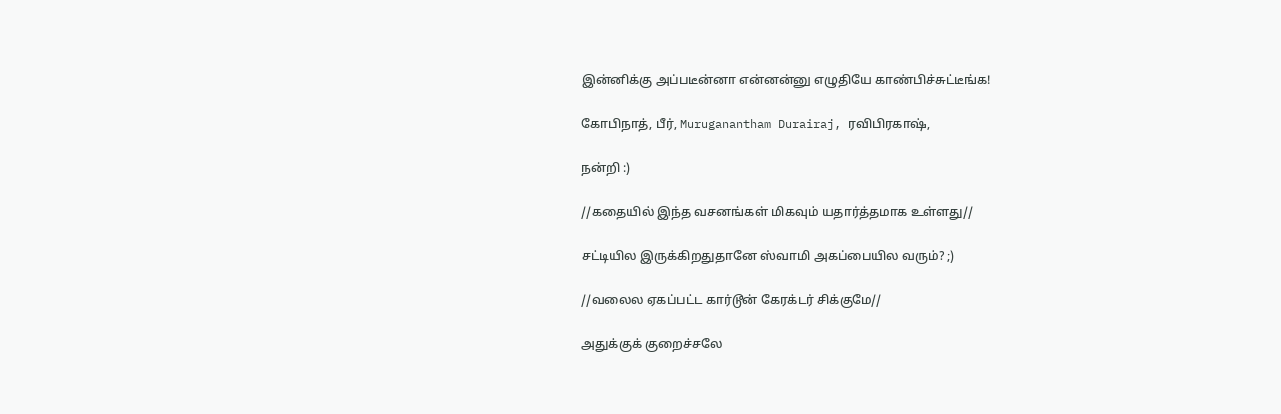இன்னிக்கு அப்படீன்னா என்னன்னு எழுதியே காண்பிச்சுட்டீங்க!

கோபிநாத், பீர், Muruganantham Durairaj, ரவிபிரகாஷ்,

நன்றி :)

//கதையில் இந்த வசனங்கள் மிகவும் யதார்த்தமாக உள்ளது//

சட்டியில இருக்கிறதுதானே ஸ்வாமி அகப்பையில வரும்? ;)

//வலைல ஏகப்பட்ட கார்டூன் கேரக்டர் சிக்குமே//

அதுக்குக் குறைச்சலே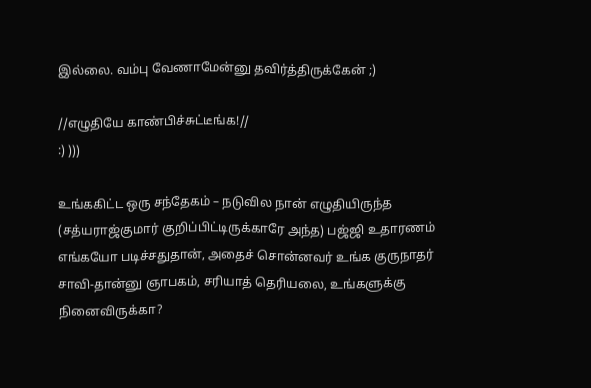இல்லை. வம்பு வேணாமேன்னு தவிர்த்திருக்கேன் ;)

//எழுதியே காண்பிச்சுட்டீங்க!//
:) )))

உங்ககிட்ட ஒரு சந்தேகம் – நடுவில நான் எழுதியிருந்த (சத்யராஜ்குமார் குறிப்பிட்டிருக்காரே அந்த) பஜ்ஜி உதாரணம் எங்கயோ படிச்சதுதான், அதைச் சொன்னவர் உங்க குருநாதர் சாவி-தான்னு ஞாபகம், சரியாத் தெரியலை, உங்களுக்கு நினைவிருக்கா?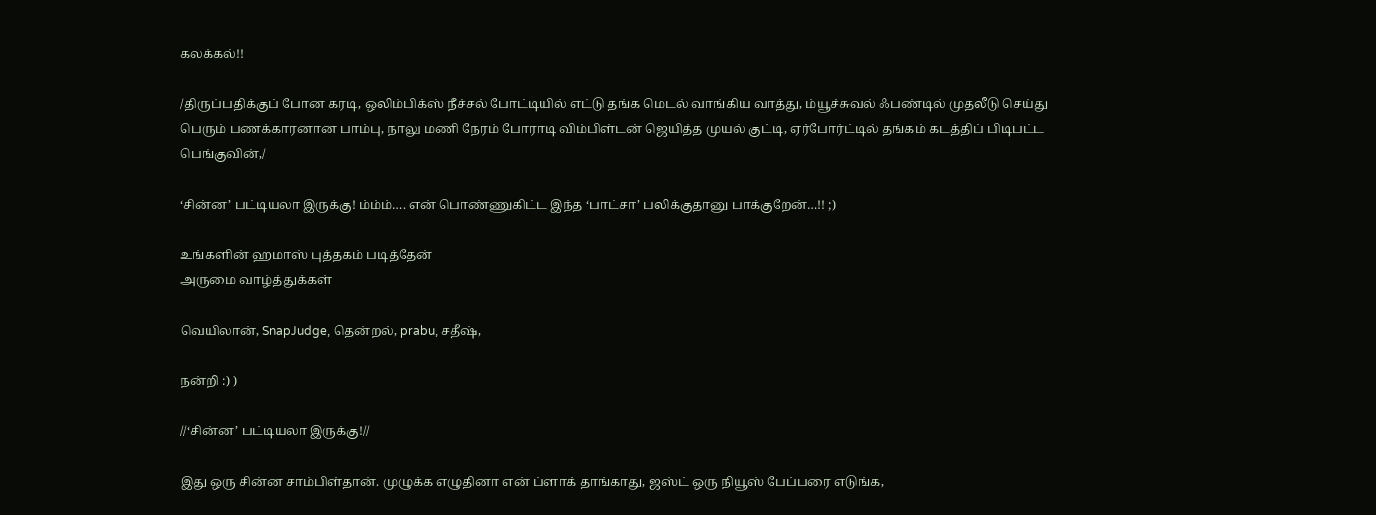கலக்கல்!!

/திருப்பதிக்குப் போன கரடி, ஒலிம்பிக்ஸ் நீச்சல் போட்டியில் எட்டு தங்க மெடல் வாங்கிய வாத்து, ம்யூச்சுவல் ஃபண்டில் முதலீடு செய்து பெரும் பணக்காரனான பாம்பு, நாலு மணி நேரம் போராடி விம்பிள்டன் ஜெயித்த முயல் குட்டி, ஏர்போர்ட்டில் தங்கம் கடத்திப் பிடிபட்ட பெங்குவின்,/

‘சின்ன’ பட்டியலா இருக்கு! ம்ம்ம்…. என் பொண்ணுகிட்ட இந்த ‘பாட்சா’ பலிக்குதானு பாக்குறேன்…!! ;)

உங்களின் ஹமாஸ் புத்தகம் படித்தேன்
அருமை வாழ்த்துக்கள்

வெயிலான், SnapJudge, தென்றல், prabu, சதீஷ்,

நன்றி :) )

//‘சின்ன’ பட்டியலா இருக்கு!//

இது ஒரு சின்ன சாம்பிள்தான். முழுக்க எழுதினா என் ப்ளாக் தாங்காது, ஜஸ்ட் ஒரு நியூஸ் பேப்பரை எடுங்க,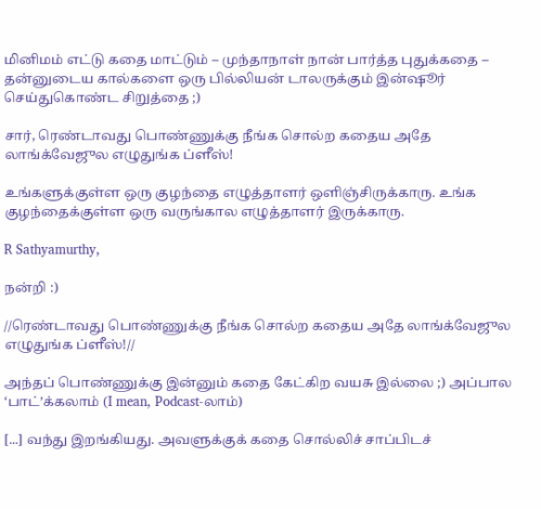மினிமம் எட்டு கதை மாட்டும் – முந்தாநாள் நான் பார்த்த புதுக்கதை – தன்னுடைய கால்களை ஒரு பில்லியன் டாலருக்கும் இன்ஷூர் செய்துகொண்ட சிறுத்தை ;)

சார், ரெண்டாவது பொண்ணுக்கு நீங்க சொல்ற கதைய அதே லாங்க்வேஜுல எழுதுங்க ப்ளீஸ்!

உங்களுக்குள்ள ஒரு குழந்தை எழுத்தாளர் ஒளிஞ்சிருக்காரு. உங்க குழந்தைக்குள்ள ஒரு வருங்கால எழுத்தாளர் இருக்காரு.

R Sathyamurthy,

நன்றி :)

//ரெண்டாவது பொண்ணுக்கு நீங்க சொல்ற கதைய அதே லாங்க்வேஜுல எழுதுங்க ப்ளீஸ்!//

அந்தப் பொண்ணுக்கு இன்னும் கதை கேட்கிற வயசு இல்லை ;) அப்பால ‘பாட்’க்கலாம் (I mean, Podcast-லாம்)

[...] வந்து இறங்கியது. அவளுக்குக் கதை சொல்லிச் சாப்பிடச்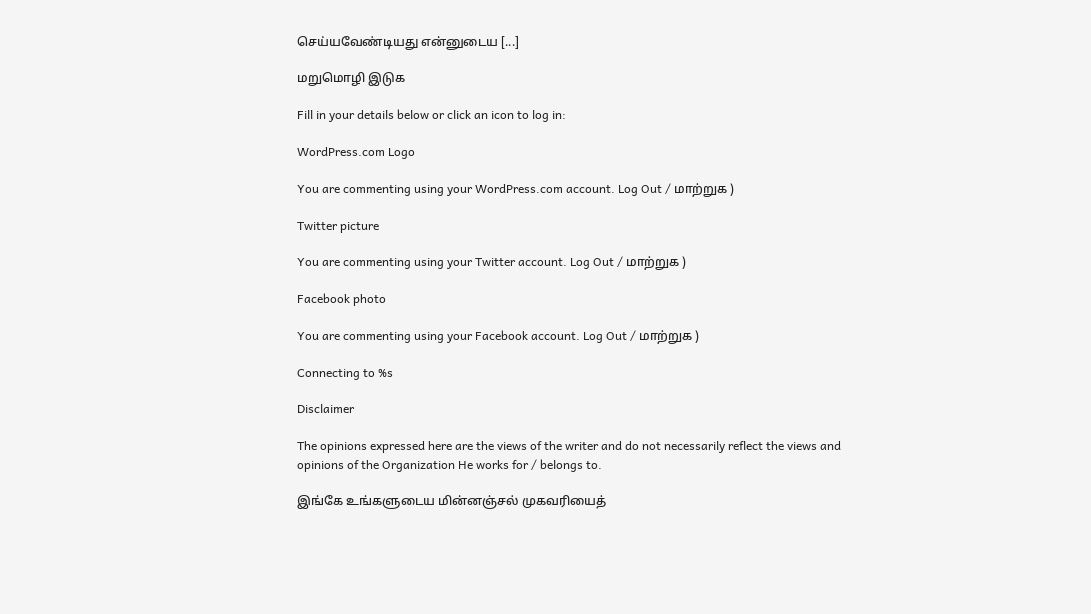செய்யவேண்டியது என்னுடைய [...]

மறுமொழி இடுக

Fill in your details below or click an icon to log in:

WordPress.com Logo

You are commenting using your WordPress.com account. Log Out / மாற்றுக )

Twitter picture

You are commenting using your Twitter account. Log Out / மாற்றுக )

Facebook photo

You are commenting using your Facebook account. Log Out / மாற்றுக )

Connecting to %s

Disclaimer

The opinions expressed here are the views of the writer and do not necessarily reflect the views and opinions of the Organization He works for / belongs to.

இங்கே உங்களுடைய மின்னஞ்சல் முகவரியைத்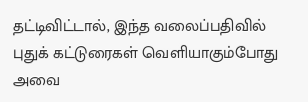தட்டிவிட்டால், இந்த வலைப்பதிவில் புதுக் கட்டுரைகள் வெளியாகும்போது அவை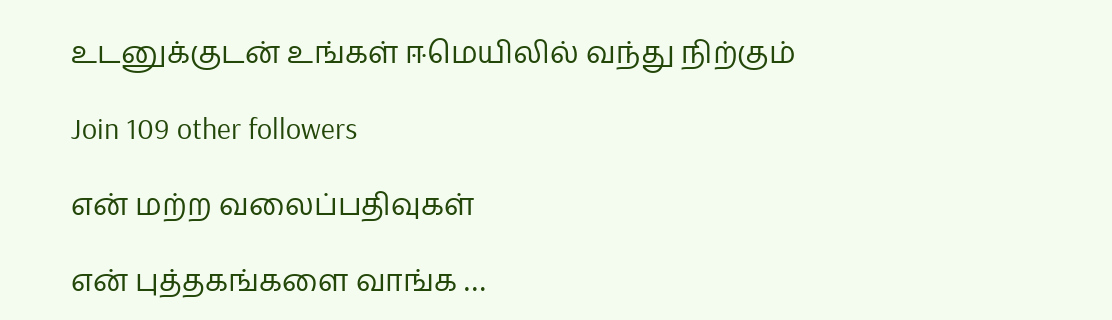உடனுக்குடன் உங்கள் ஈமெயிலில் வந்து நிற்கும்

Join 109 other followers

என் மற்ற வலைப்பதிவுகள்

என் புத்தகங்களை வாங்க …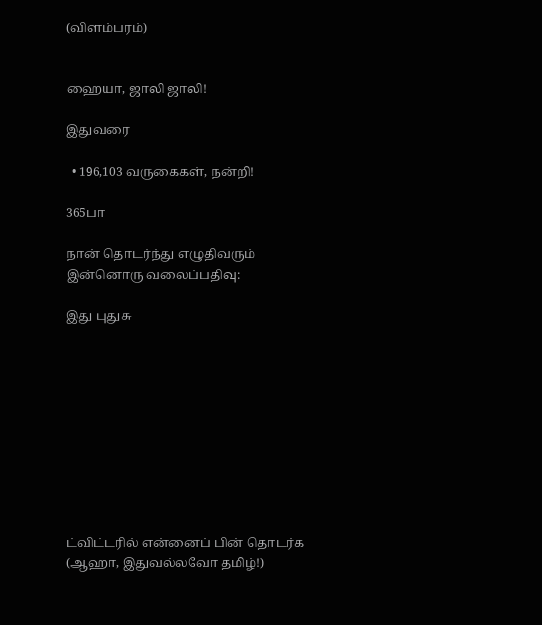(விளம்பரம்)


ஹையா, ஜாலி ஜாலி!

இதுவரை

  • 196,103 வருகைகள், நன்றி!

365பா

நான் தொடர்ந்து எழுதிவரும் இன்னொரு வலைப்பதிவு:

இது புதுசு










ட்விட்டரில் என்னைப் பின் தொடர்க (ஆஹா, இதுவல்லவோ தமிழ்!)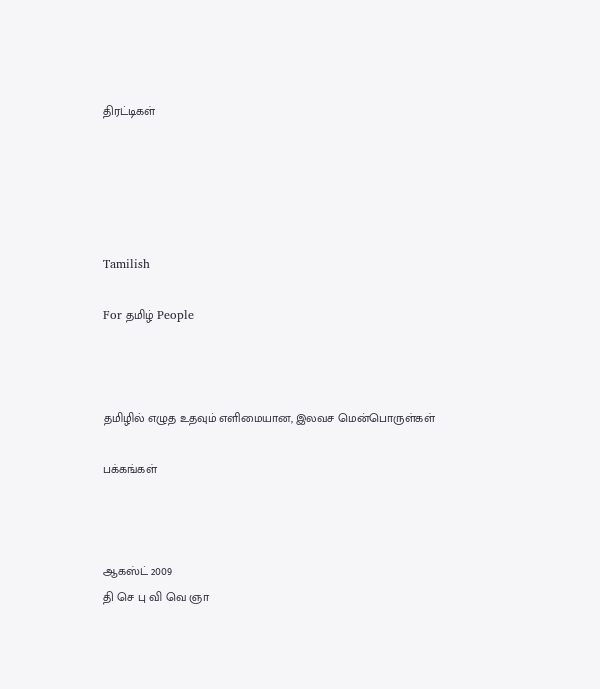திரட்டிகள்





Tamilish

For தமிழ் People



தமிழில் எழுத உதவும் எளிமையான, இலவச மென்பொருள்கள்

பக்கங்கள்



ஆகஸ்ட் 2009
தி செ பு வி வெ ஞா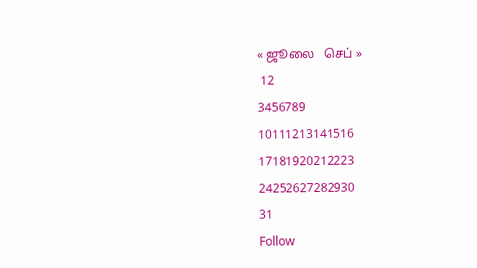« ஜூலை   செப் »
 12
3456789
10111213141516
17181920212223
24252627282930
31
Follow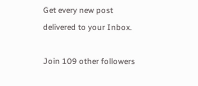Get every new post delivered to your Inbox.

Join 109 other followers